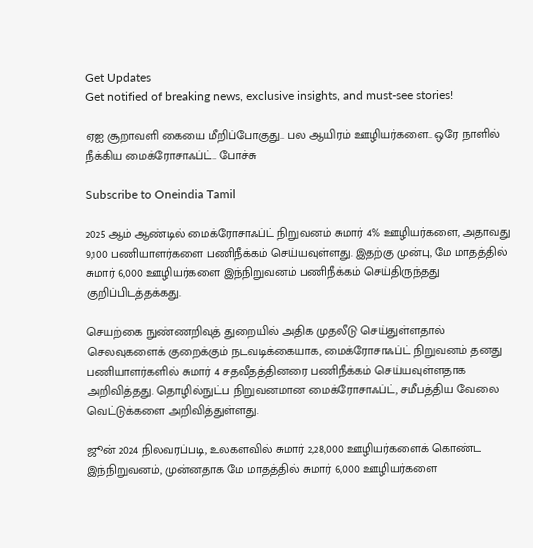Get Updates
Get notified of breaking news, exclusive insights, and must-see stories!

ஏஐ சூறாவளி கையை மீறிப்போகுது.. பல ஆயிரம் ஊழியர்களை.. ஒரே நாளில் நீக்கிய மைக்ரோசாஃப்ட்.. போச்சு

Subscribe to Oneindia Tamil

2025 ஆம் ஆண்டில் மைக்ரோசாஃப்ட் நிறுவனம் சுமார் 4% ஊழியர்களை, அதாவது 9,100 பணியாளர்களை பணிநீக்கம் செய்யவுள்ளது. இதற்கு முன்பு, மே மாதத்தில் சுமார் 6,000 ஊழியர்களை இந்நிறுவனம் பணிநீக்கம் செய்திருந்தது குறிப்பிடத்தக்கது.

செயற்கை நுண்ணறிவுத் துறையில் அதிக முதலீடு செய்துள்ளதால் செலவுகளைக் குறைக்கும் நடவடிக்கையாக, மைக்ரோசாஃப்ட் நிறுவனம் தனது பணியாளர்களில் சுமார் 4 சதவீதத்தினரை பணிநீக்கம் செய்யவுள்ளதாக அறிவித்தது. தொழில்நுட்ப நிறுவனமான மைக்ரோசாஃப்ட், சமீபத்திய வேலை வெட்டுக்களை அறிவித்துள்ளது.

ஜூன் 2024 நிலவரப்படி, உலகளவில் சுமார் 2,28,000 ஊழியர்களைக் கொண்ட இந்நிறுவனம், முன்னதாக மே மாதத்தில் சுமார் 6,000 ஊழியர்களை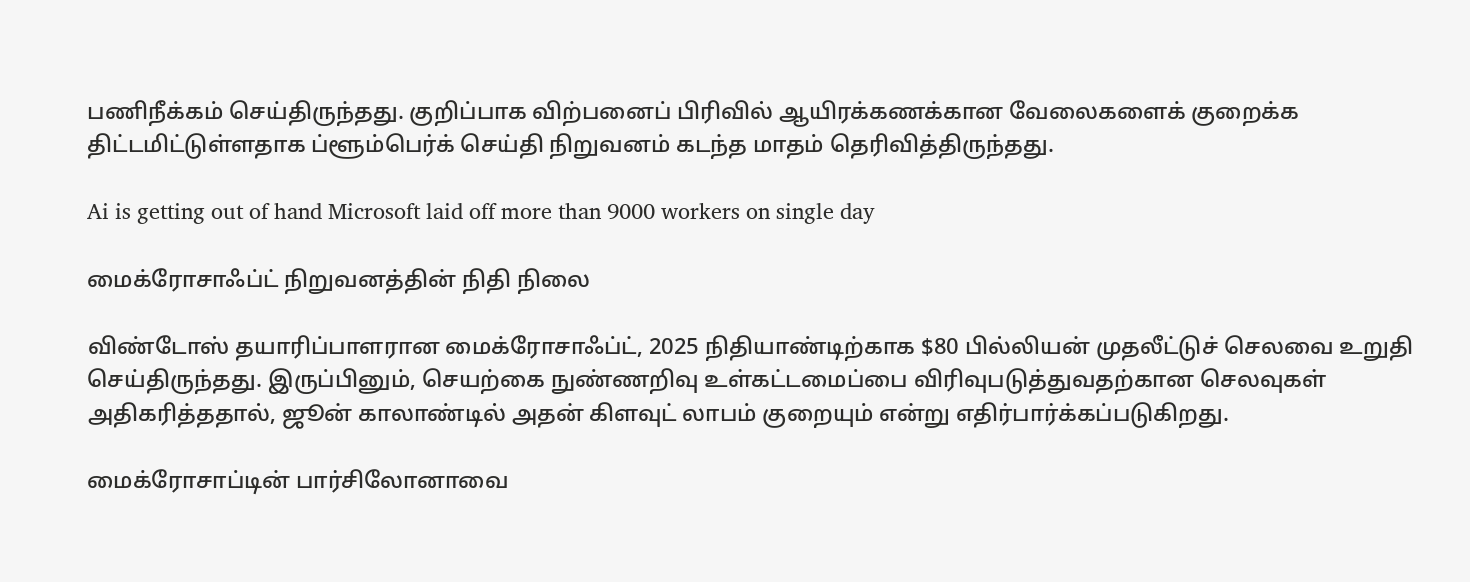பணிநீக்கம் செய்திருந்தது. குறிப்பாக விற்பனைப் பிரிவில் ஆயிரக்கணக்கான வேலைகளைக் குறைக்க திட்டமிட்டுள்ளதாக ப்ளூம்பெர்க் செய்தி நிறுவனம் கடந்த மாதம் தெரிவித்திருந்தது.

Ai is getting out of hand Microsoft laid off more than 9000 workers on single day

மைக்ரோசாஃப்ட் நிறுவனத்தின் நிதி நிலை

விண்டோஸ் தயாரிப்பாளரான மைக்ரோசாஃப்ட், 2025 நிதியாண்டிற்காக $80 பில்லியன் முதலீட்டுச் செலவை உறுதி செய்திருந்தது. இருப்பினும், செயற்கை நுண்ணறிவு உள்கட்டமைப்பை விரிவுபடுத்துவதற்கான செலவுகள் அதிகரித்ததால், ஜூன் காலாண்டில் அதன் கிளவுட் லாபம் குறையும் என்று எதிர்பார்க்கப்படுகிறது.

மைக்ரோசாப்டின் பார்சிலோனாவை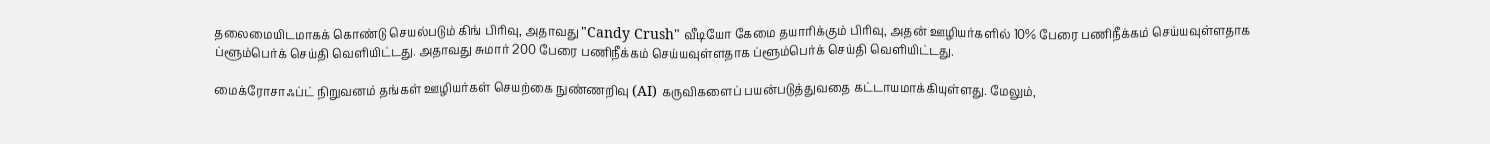தலைமையிடமாகக் கொண்டு செயல்படும் கிங் பிரிவு, அதாவது "Candy Crush" வீடியோ கேமை தயாரிக்கும் பிரிவு, அதன் ஊழியர்களில் 10% பேரை பணிநீக்கம் செய்யவுள்ளதாக ப்ளூம்பெர்க் செய்தி வெளியிட்டது. அதாவது சுமார் 200 பேரை பணிநீக்கம் செய்யவுள்ளதாக ப்ளூம்பெர்க் செய்தி வெளியிட்டது.

மைக்ரோசாஃப்ட் நிறுவனம் தங்கள் ஊழியர்கள் செயற்கை நுண்ணறிவு (AI) கருவிகளைப் பயன்படுத்துவதை கட்டாயமாக்கியுள்ளது. மேலும்,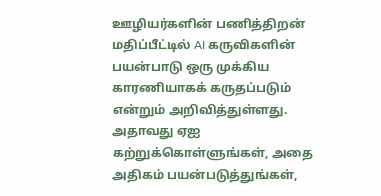ஊழியர்களின் பணித்திறன் மதிப்பீட்டில் AI கருவிகளின் பயன்பாடு ஒரு முக்கிய காரணியாகக் கருதப்படும் என்றும் அறிவித்துள்ளது. அதாவது ஏஐ கற்றுக்கொள்ளுங்கள், அதை அதிகம் பயன்படுத்துங்கள்,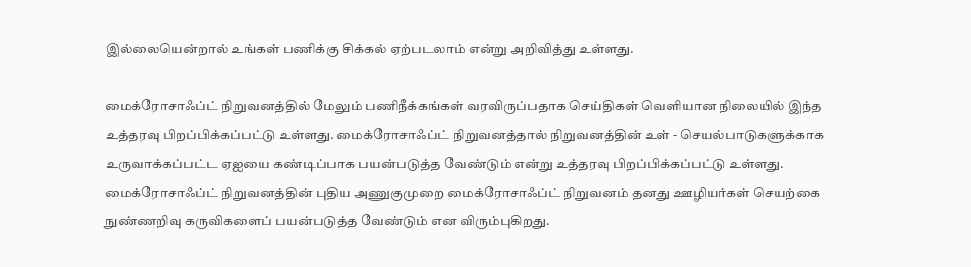இல்லையென்றால் உங்கள் பணிக்கு சிக்கல் ஏற்படலாம் என்று அறிவித்து உள்ளது.

மைக்ரோசாஃப்ட் நிறுவனத்தில் மேலும் பணிநீக்கங்கள் வரவிருப்பதாக செய்திகள் வெளியான நிலையில் இந்த உத்தரவு பிறப்பிக்கப்பட்டு உள்ளது. மைக்ரோசாஃப்ட் நிறுவனத்தால் நிறுவனத்தின் உள் - செயல்பாடுகளுக்காக உருவாக்கப்பட்ட ஏஐயை கண்டிப்பாக பயன்படுத்த வேண்டும் என்று உத்தரவு பிறப்பிக்கப்பட்டு உள்ளது. மைக்ரோசாஃப்ட் நிறுவனத்தின் புதிய அணுகுமுறை மைக்ரோசாஃப்ட் நிறுவனம் தனது ஊழியர்கள் செயற்கை நுண்ணறிவு கருவிகளைப் பயன்படுத்த வேண்டும் என விரும்புகிறது.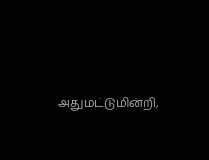அதுமட்டுமின்றி,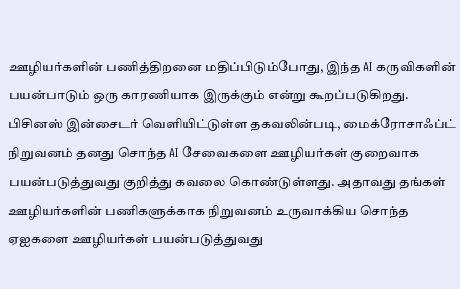ஊழியர்களின் பணித்திறனை மதிப்பிடும்போது, இந்த AI கருவிகளின் பயன்பாடும் ஒரு காரணியாக இருக்கும் என்று கூறப்படுகிறது. பிசினஸ் இன்சைடர் வெளியிட்டுள்ள தகவலின்படி, மைக்ரோசாஃப்ட் நிறுவனம் தனது சொந்த AI சேவைகளை ஊழியர்கள் குறைவாக பயன்படுத்துவது குறித்து கவலை கொண்டுள்ளது. அதாவது தங்கள் ஊழியர்களின் பணிகளுக்காக நிறுவனம் உருவாக்கிய சொந்த ஏஐகளை ஊழியர்கள் பயன்படுத்துவது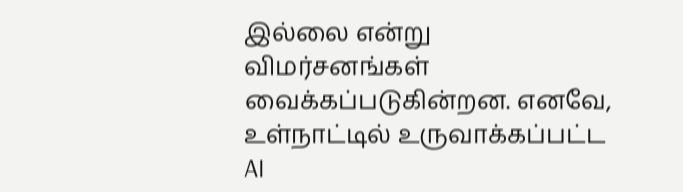இல்லை என்று விமர்சனங்கள் வைக்கப்படுகின்றன. எனவே, உள்நாட்டில் உருவாக்கப்பட்ட AI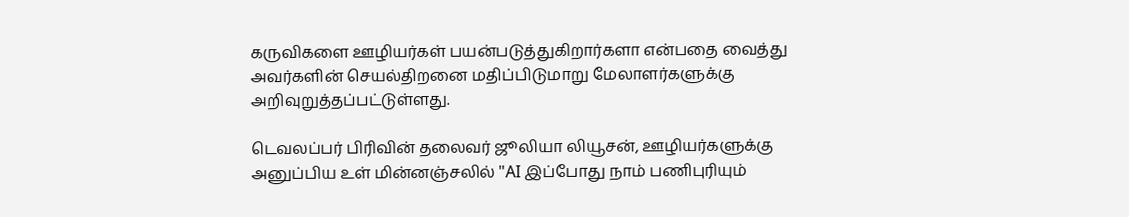கருவிகளை ஊழியர்கள் பயன்படுத்துகிறார்களா என்பதை வைத்து அவர்களின் செயல்திறனை மதிப்பிடுமாறு மேலாளர்களுக்கு அறிவுறுத்தப்பட்டுள்ளது.

டெவலப்பர் பிரிவின் தலைவர் ஜூலியா லியூசன், ஊழியர்களுக்கு அனுப்பிய உள் மின்னஞ்சலில் "AI இப்போது நாம் பணிபுரியும்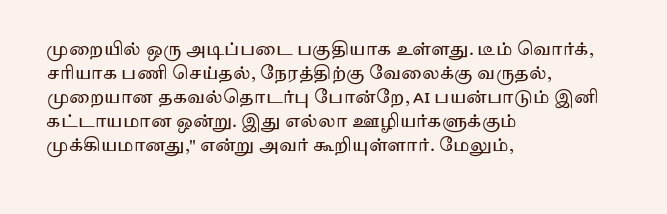முறையில் ஒரு அடிப்படை பகுதியாக உள்ளது. டீம் வொர்க், சரியாக பணி செய்தல், நேரத்திற்கு வேலைக்கு வருதல், முறையான தகவல்தொடர்பு போன்றே, AI பயன்பாடும் இனி கட்டாயமான ஒன்று. இது எல்லா ஊழியர்களுக்கும் முக்கியமானது," என்று அவர் கூறியுள்ளார். மேலும்,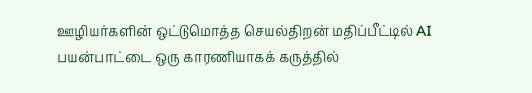ஊழியர்களின் ஒட்டுமொத்த செயல்திறன் மதிப்பீட்டில் AI பயன்பாட்டை ஒரு காரணியாகக் கருத்தில்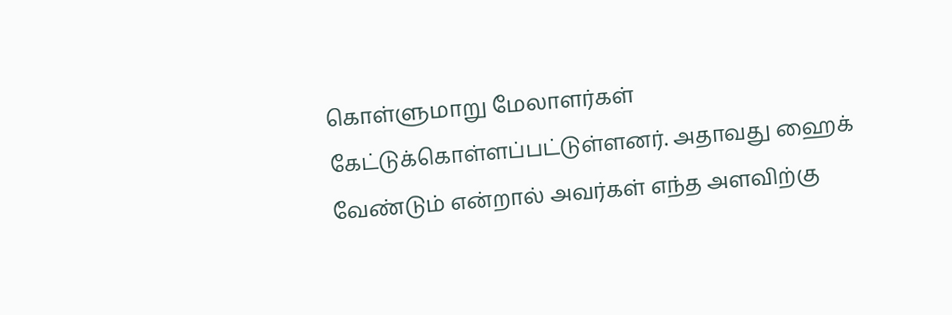கொள்ளுமாறு மேலாளர்கள் கேட்டுக்கொள்ளப்பட்டுள்ளனர். அதாவது ஹைக் வேண்டும் என்றால் அவர்கள் எந்த அளவிற்கு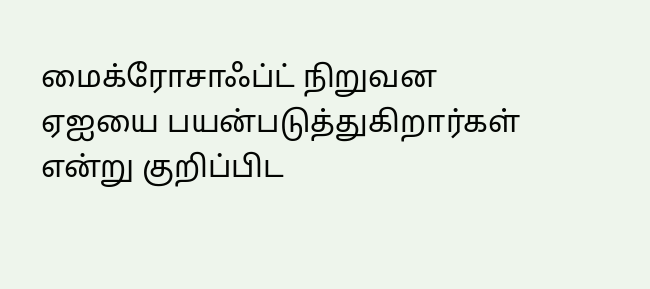மைக்ரோசாஃப்ட் நிறுவன ஏஐயை பயன்படுத்துகிறார்கள் என்று குறிப்பிட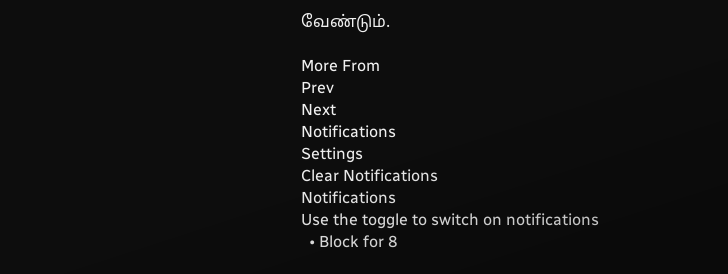வேண்டும்.

More From
Prev
Next
Notifications
Settings
Clear Notifications
Notifications
Use the toggle to switch on notifications
  • Block for 8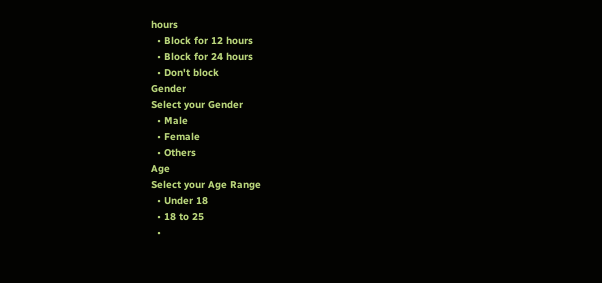hours
  • Block for 12 hours
  • Block for 24 hours
  • Don't block
Gender
Select your Gender
  • Male
  • Female
  • Others
Age
Select your Age Range
  • Under 18
  • 18 to 25
  •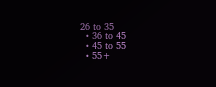26 to 35
  • 36 to 45
  • 45 to 55
  • 55+